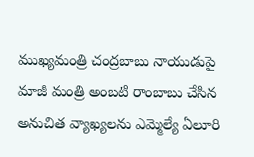ముఖ్యమంత్రి చంద్రబాబు నాయుడుపై మాజీ మంత్రి అంబటి రాంబాబు చేసిన అనుచిత వ్యాఖ్యలను ఎమ్మెల్యే ఏలూరి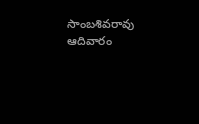సాంబశివరావు ఆదివారం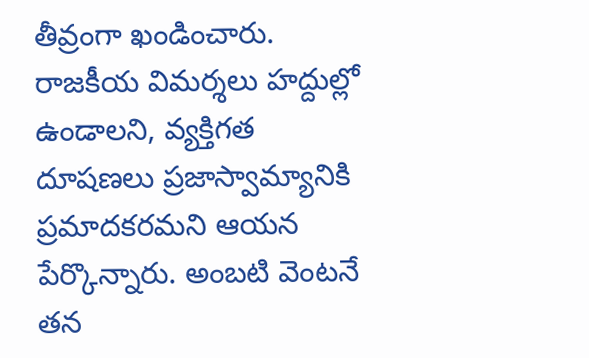తీవ్రంగా ఖండించారు. రాజకీయ విమర్శలు హద్దుల్లో ఉండాలని, వ్యక్తిగత దూషణలు ప్రజాస్వామ్యానికి ప్రమాదకరమని ఆయన పేర్కొన్నారు. అంబటి వెంటనే తన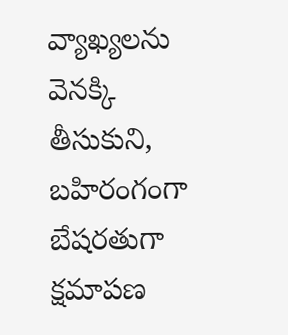వ్యాఖ్యలను వెనక్కి తీసుకుని, బహిరంగంగా బేషరతుగా క్షమాపణ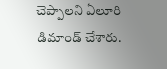చెప్పాలని ఏలూరి డిమాండ్ చేశారు.